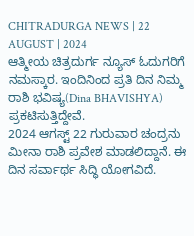CHITRADURGA NEWS | 22 AUGUST | 2024
ಆತ್ಮೀಯ ಚಿತ್ರದುರ್ಗ ನ್ಯೂಸ್ ಓದುಗರಿಗೆ ನಮಸ್ಕಾರ. ಇಂದಿನಿಂದ ಪ್ರತಿ ದಿನ ನಿಮ್ಮ ರಾಶಿ ಭವಿಷ್ಯ(Dina BHAVISHYA) ಪ್ರಕಟಿಸುತ್ತಿದ್ದೇವೆ.
2024 ಆಗಸ್ಟ್ 22 ಗುರುವಾರ ಚಂದ್ರನು ಮೀನಾ ರಾಶಿ ಪ್ರವೇಶ ಮಾಡಲಿದ್ದಾನೆ. ಈ ದಿನ ಸರ್ವಾರ್ಥ ಸಿದ್ಧಿ ಯೋಗವಿದೆ.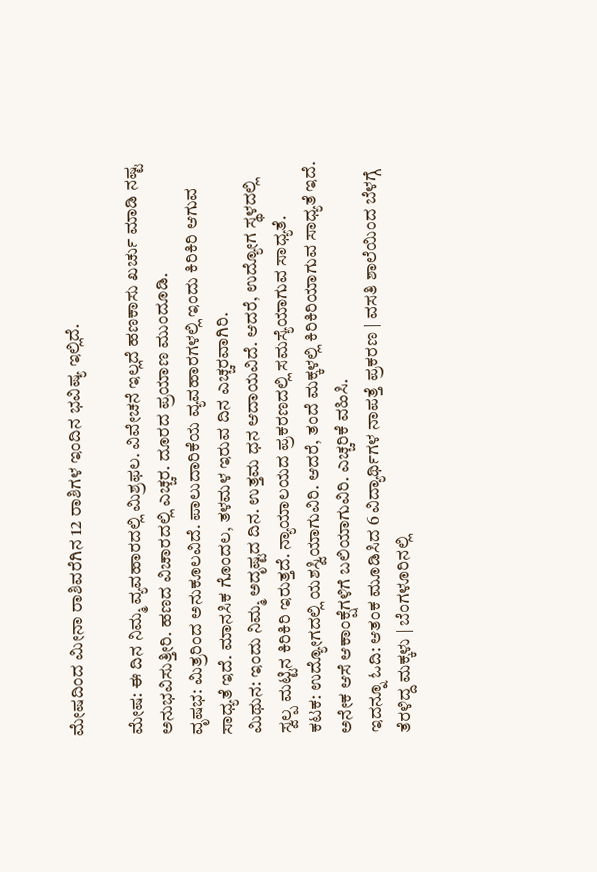ಮೇಷದಿಂದ ಮೀನಾ ರಾಶಿವರೆಗಿನ 12 ರಾಶಿಗಳ ಇಂದಿನ ಭವಿಷ್ಯ ಇಲ್ಲಿದೆ.

ಮೇಷ: ಈ ದಿನ ನಿಮ್ಮ ವ್ಯವಹಾರದಲ್ಲಿ ಮಿಶ್ರಫಲ. ವಿವೇಚನೆ ಇಲ್ಲದೆ ಹಣಕಾಸು ಖರ್ಚು ಮಾಡಿ ನಷ್ಟ ಅನುಭವಿಸುತ್ತೀರಿ. ಹಣದ ವಿಚಾರದಲ್ಲಿ ಎಚ್ಚರ. ದೂರದ ಪ್ರಯಾಣ ಮುಂದೂಡಿ.
ವೃಷಭ: ಮಿತ್ರರಿಂದ ಅನುಕೂಲವಿದೆ. ಪಾಲುದಾರಿಕೆಯ ವ್ಯವಹಾರಗಳಲ್ಲಿ ಇಂದು ಕಿರಿಕಿರಿ ಆಗುವ ಸಾಧ್ಯತೆ ಇದೆ. ಮಾನಸಿಕ ಗೊಂದಲ, ತಳಮಳ ಇರುವ ದಿನ ಎಚ್ಚರವಾಗಿರಿ.
ಮಿಥುನ: ಇಂದು ನಿಮ್ಮ ಅದೃಷ್ಟದ ದಿನ. ಉತ್ತಮ ಧನ ಆದಾಯವಿದೆ. ಆದರೆ, ಉದ್ಯೋಗ ಸ್ಥಳದಲ್ಲಿ ಸ್ವಲ್ಪ ಮಟ್ಟಿನ ಕಿರಿಕಿರಿ ಇರುತ್ತದೆ. ನ್ಯಾಯಾಲಯದ ಪ್ರಕರಣದಲ್ಲಿ ಸಮಸ್ಯೆಯಾಗುವ ಸಾಧ್ಯತೆ.
ಕಟಕ: ಉದ್ಯೋಗದಲ್ಲಿ ಯಶಸ್ವಿಯಾಗುವಿರಿ. ಆದರೆ, ತಂದೆ ಮಕ್ಕಳಲ್ಲಿ ಕಿರಿಕಿರಿಯಾಗುವ ಸಾಧ್ಯತೆ ಇದೆ. ಅನೇಕ ಆಸೆ ಆಕಾಂಕ್ಷೆಗಳಿಗೆ ಬಲಿಯಾಗುವಿರಿ. ಎಚ್ಚರಿಕೆ ವಹಿಸಿ.
ಇದನ್ನೂ ಓದಿ: ಆತಂಕ ಮೂಡಿಸಿದ 6 ವಿದ್ಯಾರ್ಥಿಗಳ ನಾಪತ್ತೆ ಪ್ರಕರಣ | ವಸತಿ ಶಾಲೆಯಿಂದ ಬೆಳಗ್ಗೆ ತೆರಳಿದ್ದ ಮಕ್ಕಳು | ಬೆಂಗಳೂರಿನಲ್ಲಿ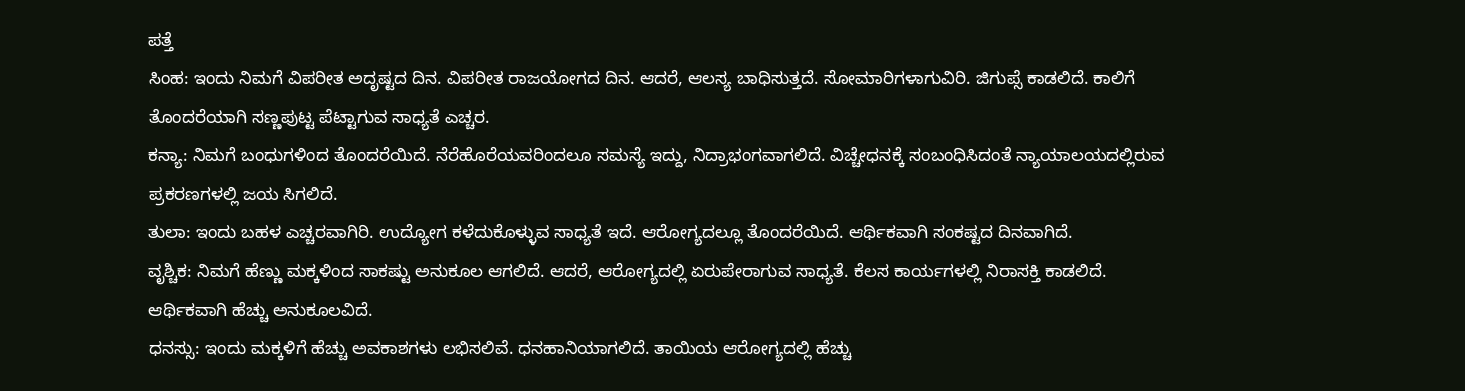ಪತ್ತೆ
ಸಿಂಹ: ಇಂದು ನಿಮಗೆ ವಿಪರೀತ ಅದೃಷ್ಟದ ದಿನ. ವಿಪರೀತ ರಾಜಯೋಗದ ದಿನ. ಆದರೆ, ಆಲಸ್ಯ ಬಾಧಿಸುತ್ತದೆ. ಸೋಮಾರಿಗಳಾಗುವಿರಿ. ಜಿಗುಪ್ಸೆ ಕಾಡಲಿದೆ. ಕಾಲಿಗೆ ತೊಂದರೆಯಾಗಿ ಸಣ್ಣಪುಟ್ಟ ಪೆಟ್ಟಾಗುವ ಸಾಧ್ಯತೆ ಎಚ್ಚರ.
ಕನ್ಯಾ: ನಿಮಗೆ ಬಂಧುಗಳಿಂದ ತೊಂದರೆಯಿದೆ. ನೆರೆಹೊರೆಯವರಿಂದಲೂ ಸಮಸ್ಯೆ ಇದ್ದು, ನಿದ್ರಾಭಂಗವಾಗಲಿದೆ. ವಿಚ್ಚೇಧನಕ್ಕೆ ಸಂಬಂಧಿಸಿದಂತೆ ನ್ಯಾಯಾಲಯದಲ್ಲಿರುವ ಪ್ರಕರಣಗಳಲ್ಲಿ ಜಯ ಸಿಗಲಿದೆ.
ತುಲಾ: ಇಂದು ಬಹಳ ಎಚ್ಚರವಾಗಿರಿ. ಉದ್ಯೋಗ ಕಳೆದುಕೊಳ್ಳುವ ಸಾಧ್ಯತೆ ಇದೆ. ಆರೋಗ್ಯದಲ್ಲೂ ತೊಂದರೆಯಿದೆ. ಆರ್ಥಿಕವಾಗಿ ಸಂಕಷ್ಟದ ದಿನವಾಗಿದೆ.
ವೃಶ್ಚಿಕ: ನಿಮಗೆ ಹೆಣ್ಣು ಮಕ್ಕಳಿಂದ ಸಾಕಷ್ಟು ಅನುಕೂಲ ಆಗಲಿದೆ. ಆದರೆ, ಆರೋಗ್ಯದಲ್ಲಿ ಏರುಪೇರಾಗುವ ಸಾಧ್ಯತೆ. ಕೆಲಸ ಕಾರ್ಯಗಳಲ್ಲಿ ನಿರಾಸಕ್ತಿ ಕಾಡಲಿದೆ. ಆರ್ಥಿಕವಾಗಿ ಹೆಚ್ಚು ಅನುಕೂಲವಿದೆ.
ಧನಸ್ಸು: ಇಂದು ಮಕ್ಕಳಿಗೆ ಹೆಚ್ಚು ಅವಕಾಶಗಳು ಲಭಿಸಲಿವೆ. ಧನಹಾನಿಯಾಗಲಿದೆ. ತಾಯಿಯ ಆರೋಗ್ಯದಲ್ಲಿ ಹೆಚ್ಚು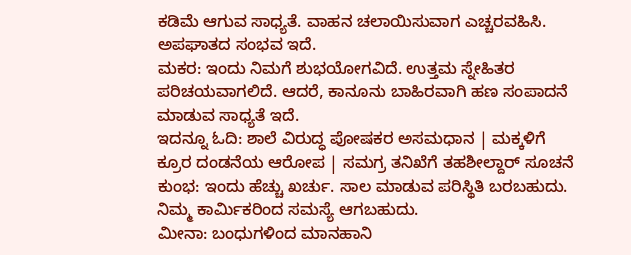ಕಡಿಮೆ ಆಗುವ ಸಾಧ್ಯತೆ. ವಾಹನ ಚಲಾಯಿಸುವಾಗ ಎಚ್ಚರವಹಿಸಿ. ಅಪಘಾತದ ಸಂಭವ ಇದೆ.
ಮಕರ: ಇಂದು ನಿಮಗೆ ಶುಭಯೋಗವಿದೆ. ಉತ್ತಮ ಸ್ನೇಹಿತರ ಪರಿಚಯವಾಗಲಿದೆ. ಆದರೆ, ಕಾನೂನು ಬಾಹಿರವಾಗಿ ಹಣ ಸಂಪಾದನೆ ಮಾಡುವ ಸಾಧ್ಯತೆ ಇದೆ.
ಇದನ್ನೂ ಓದಿ: ಶಾಲೆ ವಿರುದ್ಧ ಪೋಷಕರ ಅಸಮಧಾನ | ಮಕ್ಕಳಿಗೆ ಕ್ರೂರ ದಂಡನೆಯ ಆರೋಪ | ಸಮಗ್ರ ತನಿಖೆಗೆ ತಹಶೀಲ್ದಾರ್ ಸೂಚನೆ
ಕುಂಭ: ಇಂದು ಹೆಚ್ಚು ಖರ್ಚು. ಸಾಲ ಮಾಡುವ ಪರಿಸ್ಥಿತಿ ಬರಬಹುದು. ನಿಮ್ಮ ಕಾರ್ಮಿಕರಿಂದ ಸಮಸ್ಯೆ ಆಗಬಹುದು.
ಮೀನಾ: ಬಂಧುಗಳಿಂದ ಮಾನಹಾನಿ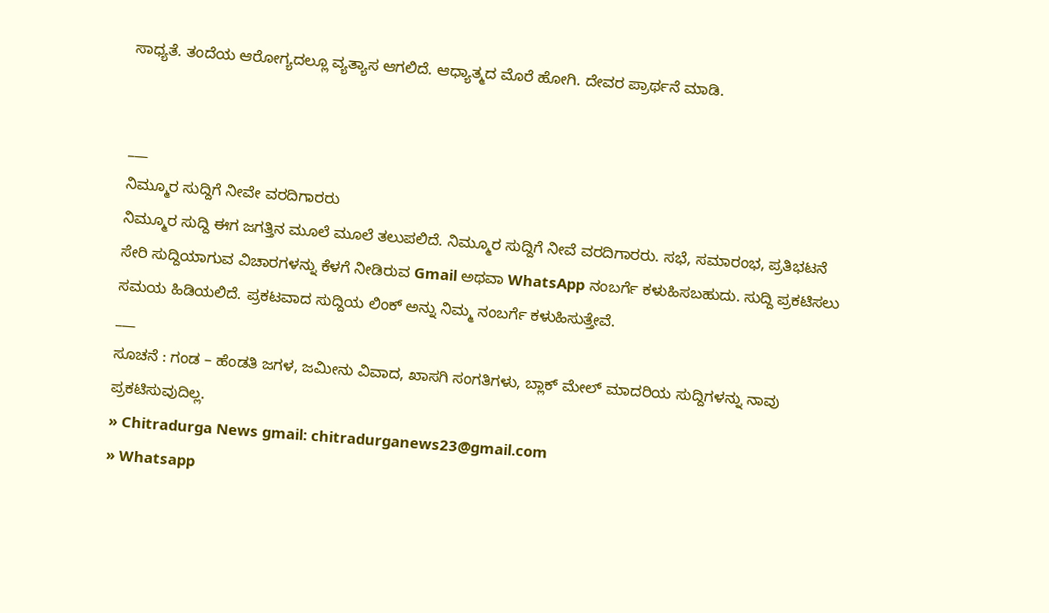ಸಾಧ್ಯತೆ. ತಂದೆಯ ಆರೋಗ್ಯದಲ್ಲೂ ವ್ಯತ್ಯಾಸ ಆಗಲಿದೆ. ಆಧ್ಯಾತ್ಮದ ಮೊರೆ ಹೋಗಿ. ದೇವರ ಪ್ರಾರ್ಥನೆ ಮಾಡಿ.


___
ನಿಮ್ಮೂರ ಸುದ್ದಿಗೆ ನೀವೇ ವರದಿಗಾರರು
ನಿಮ್ಮೂರ ಸುದ್ದಿ ಈಗ ಜಗತ್ತಿನ ಮೂಲೆ ಮೂಲೆ ತಲುಪಲಿದೆ. ನಿಮ್ಮೂರ ಸುದ್ದಿಗೆ ನೀವೆ ವರದಿಗಾರರು. ಸಭೆ, ಸಮಾರಂಭ, ಪ್ರತಿಭಟನೆ ಸೇರಿ ಸುದ್ದಿಯಾಗುವ ವಿಚಾರಗಳನ್ನು ಕೆಳಗೆ ನೀಡಿರುವ Gmail ಅಥವಾ WhatsApp ನಂಬರ್ಗೆ ಕಳುಹಿಸಬಹುದು. ಸುದ್ದಿ ಪ್ರಕಟಿಸಲು ಸಮಯ ಹಿಡಿಯಲಿದೆ. ಪ್ರಕಟವಾದ ಸುದ್ದಿಯ ಲಿಂಕ್ ಅನ್ನು ನಿಮ್ಮ ನಂಬರ್ಗೆ ಕಳುಹಿಸುತ್ತೇವೆ.
___
ಸೂಚನೆ : ಗಂಡ – ಹೆಂಡತಿ ಜಗಳ, ಜಮೀನು ವಿವಾದ, ಖಾಸಗಿ ಸಂಗತಿಗಳು, ಬ್ಲಾಕ್ ಮೇಲ್ ಮಾದರಿಯ ಸುದ್ದಿಗಳನ್ನು ನಾವು ಪ್ರಕಟಿಸುವುದಿಲ್ಲ.
» Chitradurga News gmail: chitradurganews23@gmail.com
» Whatsapp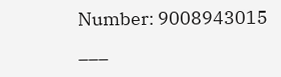Number: 9008943015
___